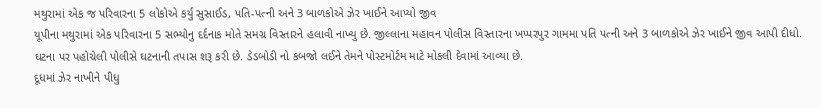મથુરામાં એક જ પરિવારના 5 લોકોએ કર્યુ સુસાઈડ, પતિ-પત્ની અને 3 બાળકોએ ઝેર ખાઈને આપ્યો જીવ
યૂપીના મથુરામાં એક પરિવારના 5 સભ્યોનુ દર્દનાક મોતે સમગ્ર વિસ્તારને હલાવી નાખ્યુ છે. જીલ્લાના મહાવન પોલીસ વિસ્તારના ખપ્પરપુર ગામમા પતિ પત્ની અને 3 બાળકોએ ઝેર ખાઈને જીવ આપી દીધો. ઘટના પર પહોચેલી પોલીસે ઘટનાની તપાસ શરૂ કરી છે. ડેડબોડી નો કબજો લઈને તેમને પોસ્ટમોર્ટમ માટે મોકલી દેવામાં આવ્યા છે.
દૂધમાં ઝેર નાખીને પીધુ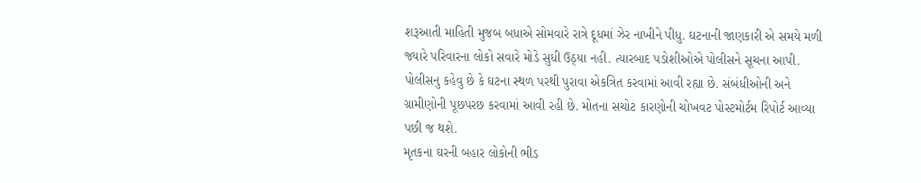શરૂઆતી માહિતી મુજબ બધાએ સોમવારે રાત્રે દૂધમાં ઝેર નાખીને પીધુ. ઘટનાની જાણકારી એ સમયે મળી જ્યારે પરિવારના લોકો સવારે મોડે સુધી ઉઠ્યા નહી. ત્યારબાદ પડોશીઓએ પોલીસને સૂચના આપી. પોલીસનુ કહેવુ છે કે ઘટના સ્થળ પરથી પુરાવા એકત્રિત કરવામાં આવી રહ્યા છે. સંબંધીઓની અને ગ્રામીણોની પૂછપરછ કરવામાં આવી રહી છે. મોતના સચોટ કારણોની ચોખવટ પોસ્ટમોર્ટમ રિપોર્ટ આવ્યા પછી જ થશે.
મૃતકના ઘરની બહાર લોકોની ભીડ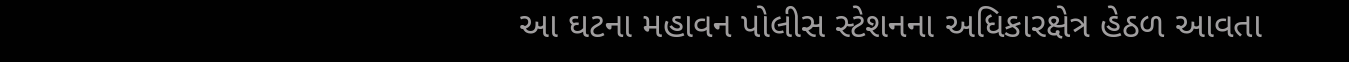આ ઘટના મહાવન પોલીસ સ્ટેશનના અધિકારક્ષેત્ર હેઠળ આવતા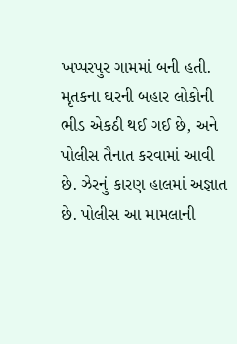ખપ્પરપુર ગામમાં બની હતી. મૃતકના ઘરની બહાર લોકોની ભીડ એકઠી થઈ ગઈ છે, અને પોલીસ તૈનાત કરવામાં આવી છે. ઝેરનું કારણ હાલમાં અજ્ઞાત છે. પોલીસ આ મામલાની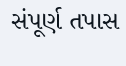સંપૂર્ણ તપાસ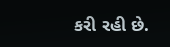કરી રહી છે.